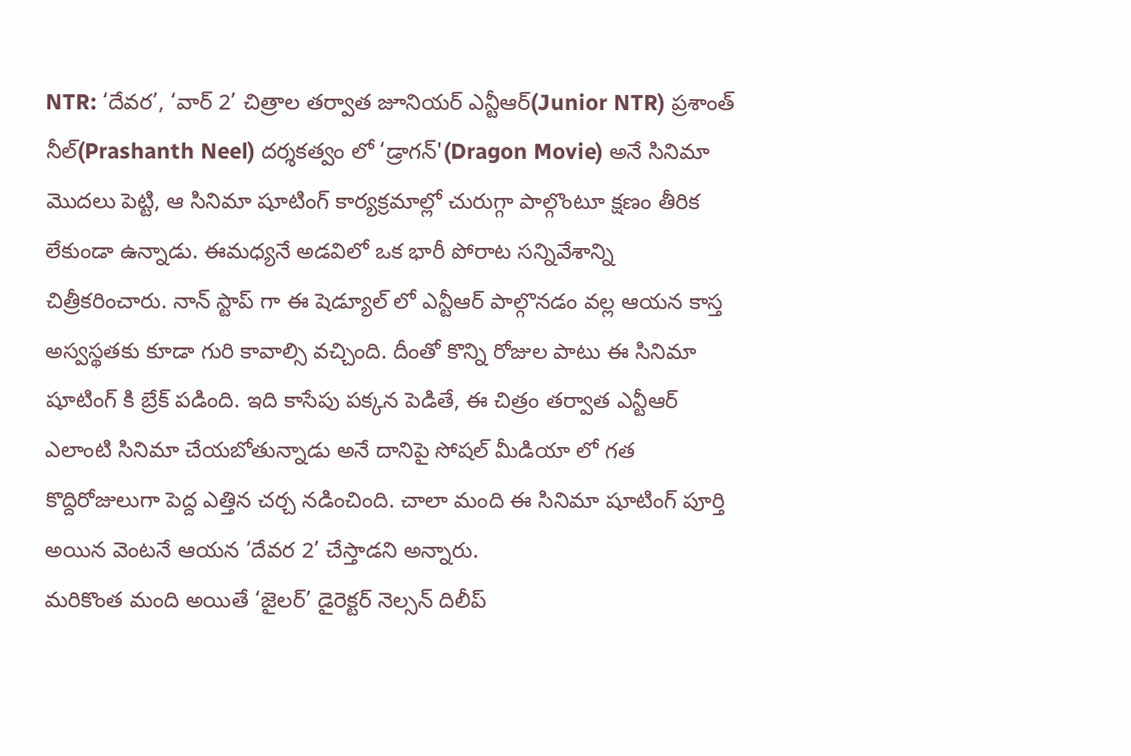NTR: ‘దేవర’, ‘వార్ 2’ చిత్రాల తర్వాత జూనియర్ ఎన్టీఆర్(Junior NTR) ప్రశాంత్ నీల్(Prashanth Neel) దర్శకత్వం లో ‘డ్రాగన్'(Dragon Movie) అనే సినిమా మొదలు పెట్టి, ఆ సినిమా షూటింగ్ కార్యక్రమాల్లో చురుగ్గా పాల్గొంటూ క్షణం తీరిక లేకుండా ఉన్నాడు. ఈమధ్యనే అడవిలో ఒక భారీ పోరాట సన్నివేశాన్ని చిత్రీకరించారు. నాన్ స్టాప్ గా ఈ షెడ్యూల్ లో ఎన్టీఆర్ పాల్గొనడం వల్ల ఆయన కాస్త అస్వస్థతకు కూడా గురి కావాల్సి వచ్చింది. దీంతో కొన్ని రోజుల పాటు ఈ సినిమా షూటింగ్ కి బ్రేక్ పడింది. ఇది కాసేపు పక్కన పెడితే, ఈ చిత్రం తర్వాత ఎన్టీఆర్ ఎలాంటి సినిమా చేయబోతున్నాడు అనే దానిపై సోషల్ మీడియా లో గత కొద్దిరోజులుగా పెద్ద ఎత్తిన చర్చ నడించింది. చాలా మంది ఈ సినిమా షూటింగ్ పూర్తి అయిన వెంటనే ఆయన ‘దేవర 2’ చేస్తాడని అన్నారు.
మరికొంత మంది అయితే ‘జైలర్’ డైరెక్టర్ నెల్సన్ దిలీప్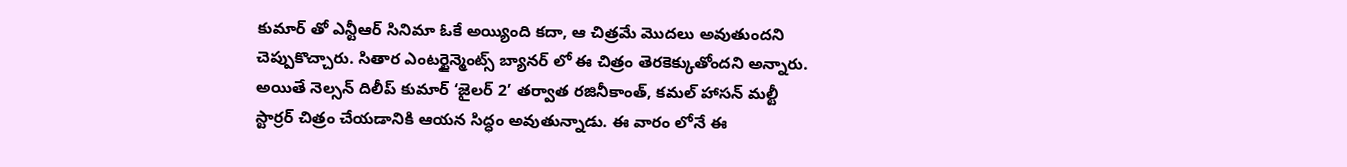కుమార్ తో ఎన్టీఆర్ సినిమా ఓకే అయ్యింది కదా, ఆ చిత్రమే మొదలు అవుతుందని చెప్పుకొచ్చారు. సితార ఎంటర్టైన్మెంట్స్ బ్యానర్ లో ఈ చిత్రం తెరకెక్కుతోందని అన్నారు. అయితే నెల్సన్ దిలీప్ కుమార్ ‘జైలర్ 2’ తర్వాత రజినీకాంత్, కమల్ హాసన్ మల్టీ స్టార్రర్ చిత్రం చేయడానికి ఆయన సిద్ధం అవుతున్నాడు. ఈ వారం లోనే ఈ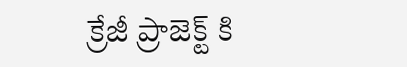క్రేజీ ప్రాజెక్ట్ కి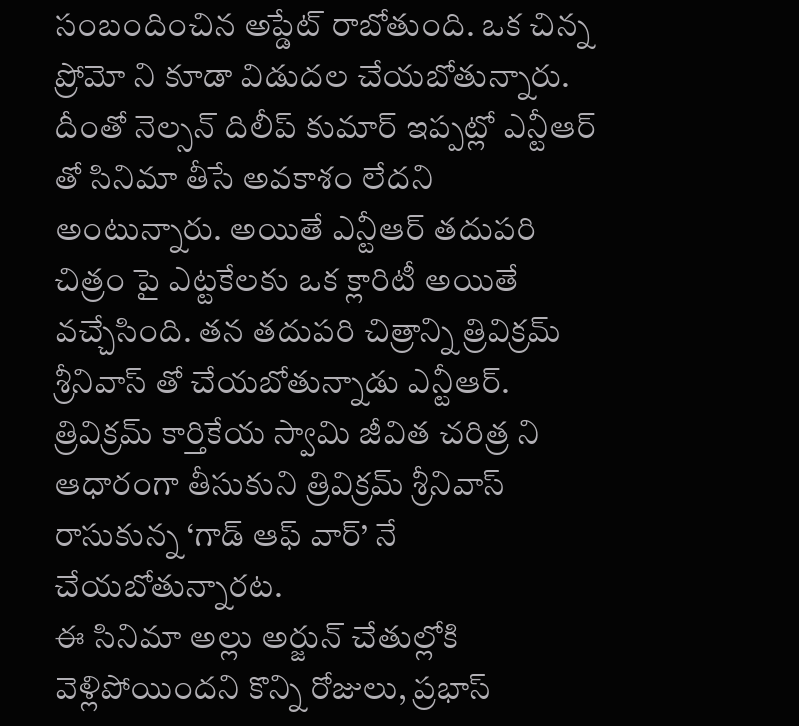సంబందించిన అప్డేట్ రాబోతుంది. ఒక చిన్న ప్రోమో ని కూడా విడుదల చేయబోతున్నారు. దీంతో నెల్సన్ దిలీప్ కుమార్ ఇప్పట్లో ఎన్టీఆర్ తో సినిమా తీసే అవకాశం లేదని అంటున్నారు. అయితే ఎన్టీఆర్ తదుపరి చిత్రం పై ఎట్టకేలకు ఒక క్లారిటీ అయితే వచ్చేసింది. తన తదుపరి చిత్రాన్ని త్రివిక్రమ్ శ్రీనివాస్ తో చేయబోతున్నాడు ఎన్టీఆర్. త్రివిక్రమ్ కార్తికేయ స్వామి జీవిత చరిత్ర ని ఆధారంగా తీసుకుని త్రివిక్రమ్ శ్రీనివాస్ రాసుకున్న ‘గాడ్ ఆఫ్ వార్’ నే చేయబోతున్నారట.
ఈ సినిమా అల్లు అర్జున్ చేతుల్లోకి వెళ్లిపోయిందని కొన్ని రోజులు, ప్రభాస్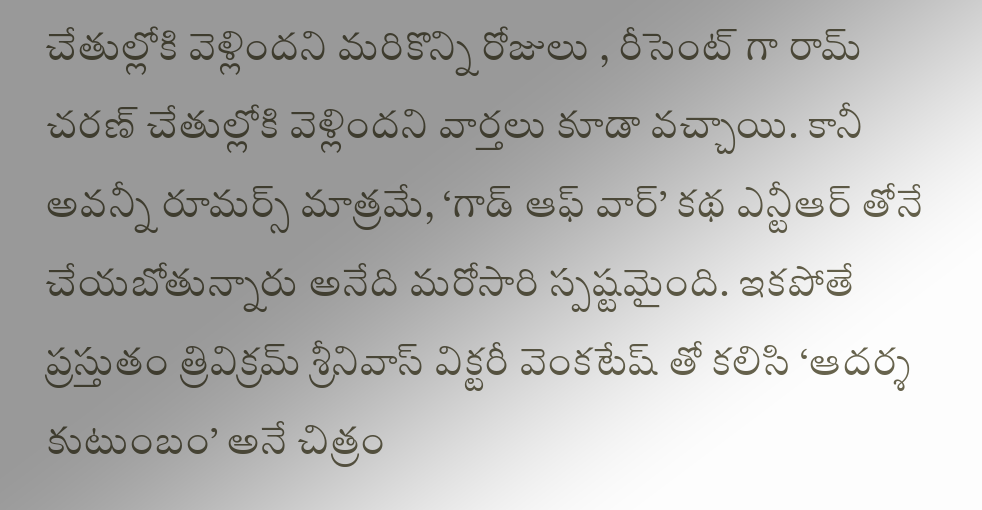చేతుల్లోకి వెళ్లిందని మరికొన్ని రోజులు , రీసెంట్ గా రామ్ చరణ్ చేతుల్లోకి వెళ్లిందని వార్తలు కూడా వచ్చాయి. కానీ అవన్నీ రూమర్స్ మాత్రమే, ‘గాడ్ ఆఫ్ వార్’ కథ ఎన్టీఆర్ తోనే చేయబోతున్నారు అనేది మరోసారి స్పష్టమైంది. ఇకపోతే ప్రస్తుతం త్రివిక్రమ్ శ్రీనివాస్ విక్టరీ వెంకటేష్ తో కలిసి ‘ఆదర్శ కుటుంబం’ అనే చిత్రం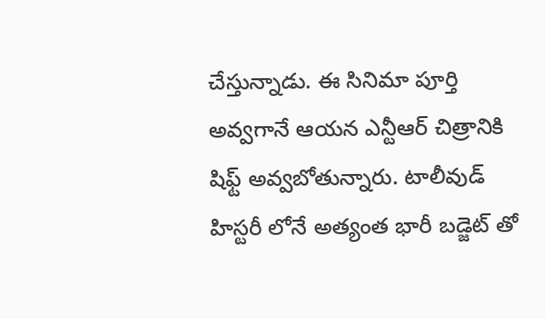చేస్తున్నాడు. ఈ సినిమా పూర్తి అవ్వగానే ఆయన ఎన్టీఆర్ చిత్రానికి షిఫ్ట్ అవ్వబోతున్నారు. టాలీవుడ్ హిస్టరీ లోనే అత్యంత భారీ బడ్జెట్ తో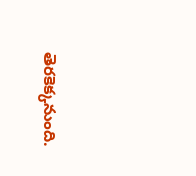తెరకెక్కనుంది.